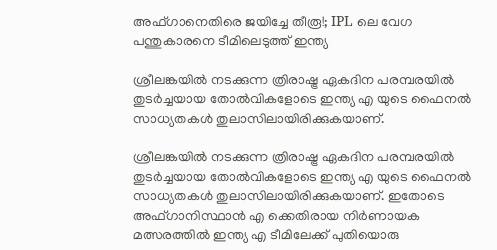അഫ്ഗാനെതിരെ ജയിച്ചേ തീരൂ!; IPL ലെ വേഗ പന്തുകാരനെ ടീമിലെടുത്ത് ഇന്ത്യ

ശ്രീലങ്കയിൽ നടക്കുന്ന ത്രിരാഷ്ട്ര ഏകദിന പരമ്പരയിൽ തുടർച്ചയായ തോൽവികളോടെ ഇന്ത്യ എ യുടെ ഫൈനല്‍ സാധ്യതകള്‍ തുലാസിലായിരിക്കുകയാണ്.

ശ്രീലങ്കയിൽ നടക്കുന്ന ത്രിരാഷ്ട്ര ഏകദിന പരമ്പരയിൽ തുടർച്ചയായ തോൽവികളോടെ ഇന്ത്യ എ യുടെ ഫൈനല്‍ സാധ്യതകള്‍ തുലാസിലായിരിക്കുകയാണ്. ഇതോടെ അഫ്ഗാനിസ്ഥാൻ എ ക്കെതിരായ നിർണായക മത്സരത്തിൽ ഇന്ത്യ എ ടീമിലേക്ക് പുതിയൊരു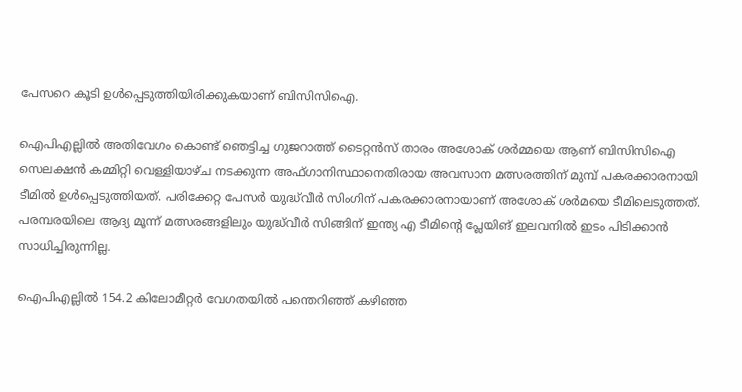പേസറെ കൂടി ഉള്‍പ്പെടുത്തിയിരിക്കുകയാണ് ബിസിസിഐ.

ഐപിഎല്ലില്‍ അതിവേഗം കൊണ്ട് ഞെട്ടിച്ച ഗുജറാത്ത് ടൈറ്റൻസ് താരം അശോക് ശർമ്മയെ ആണ് ബിസിസിഐ സെലക്ഷൻ കമ്മിറ്റി വെള്ളിയാഴ്ച നടക്കുന്ന അഫ്ഗാനിസ്ഥാനെതിരായ അവസാന മത്സരത്തിന് മുമ്പ് പകരക്കാരനായി ടീമിൽ ഉൾപ്പെടുത്തിയത്. പരിക്കേറ്റ പേസര്‍ യുദ്ധ്‌വീര്‍ സിംഗിന് പകരക്കാരനായാണ് അശോക് ശര്‍മയെ ടീമിലെടുത്തത്. പരമ്പരയിലെ ആദ്യ മൂന്ന് മത്സരങ്ങളിലും യുദ്ധ്‌വീർ സിങ്ങിന് ഇന്ത്യ എ ടീമിന്‍റെ പ്ലേയിങ് ഇലവനിൽ ഇടം പിടിക്കാൻ സാധിച്ചിരുന്നില്ല.

ഐപിഎല്ലിൽ 154.2 കിലോമീറ്റർ വേഗതയിൽ പന്തെറിഞ്ഞ് കഴിഞ്ഞ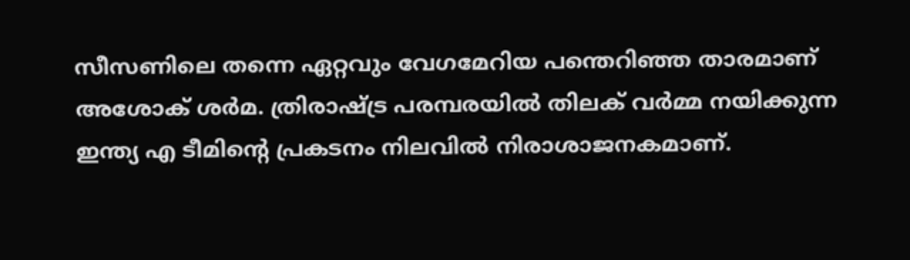സീസണിലെ തന്നെ ഏറ്റവും വേഗമേറിയ പന്തെറിഞ്ഞ താരമാണ് അശോക് ശര്‍മ. ത്രിരാഷ്ട്ര പരമ്പരയിൽ തിലക് വർമ്മ നയിക്കുന്ന ഇന്ത്യ എ ടീമിന്‍റെ പ്രകടനം നിലവിൽ നിരാശാജനകമാണ്.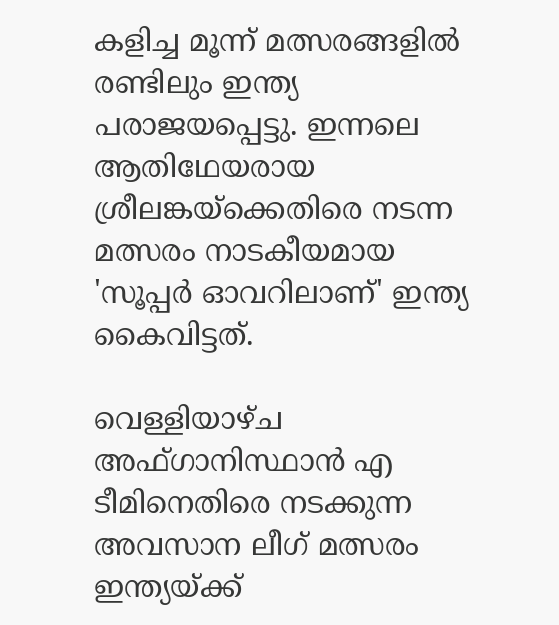കളിച്ച മൂന്ന് മത്സരങ്ങളിൽ രണ്ടിലും ഇന്ത്യ പരാജയപ്പെട്ടു. ഇന്നലെ ആതിഥേയരായ ശ്രീലങ്കയ്‌ക്കെതിരെ നടന്ന മത്സരം നാടകീയമായ 'സൂപ്പർ ഓവറിലാണ്' ഇന്ത്യ കൈവിട്ടത്.

വെള്ളിയാഴ്ച അഫ്ഗാനിസ്ഥാൻ എ ടീമിനെതിരെ നടക്കുന്ന അവസാന ലീഗ് മത്സരം ഇന്ത്യയ്ക്ക്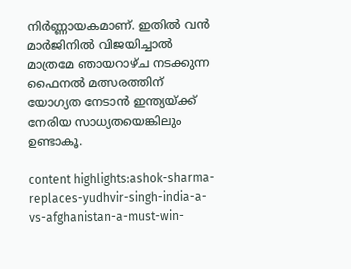നിർണ്ണായകമാണ്. ഇതിൽ വൻ മാർജിനിൽ വിജയിച്ചാൽ മാത്രമേ ഞായറാഴ്ച നടക്കുന്ന ഫൈനൽ മത്സരത്തിന് യോഗ്യത നേടാൻ ഇന്ത്യയ്ക്ക് നേരിയ സാധ്യതയെങ്കിലും ഉണ്ടാകൂ.

content highlights:ashok-sharma-replaces-yudhvir-singh-india-a-vs-afghanistan-a-must-win-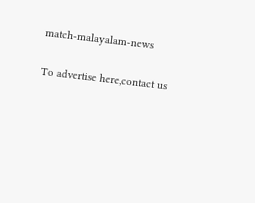match-malayalam-news

To advertise here,contact us